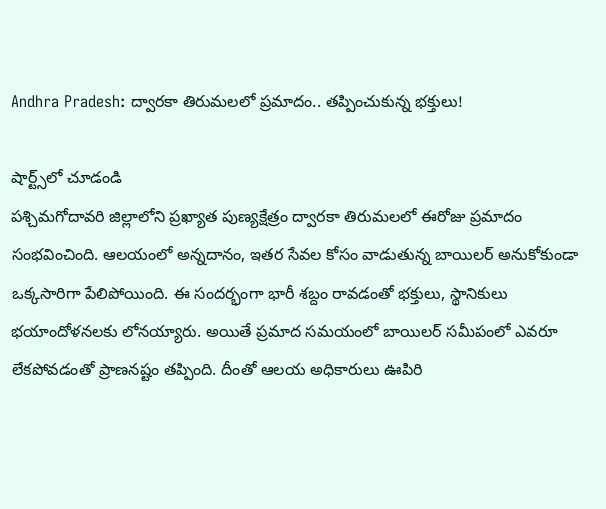Andhra Pradesh: ద్వారకా తిరుమలలో ప్రమాదం.. తప్పించుకున్న భక్తులు!

షార్ట్స్‌లో చూడండి
పశ్చిమగోదావరి జిల్లాలోని ప్రఖ్యాత పుణ్యక్షేత్రం ద్వారకా తిరుమలలో ఈరోజు ప్రమాదం సంభవించింది. ఆలయంలో అన్నదానం, ఇతర సేవల కోసం వాడుతున్న బాయిలర్ అనుకోకుండా ఒక్కసారిగా పేలిపోయింది. ఈ సందర్భంగా భారీ శబ్దం రావడంతో భక్తులు, స్థానికులు భయాందోళనలకు లోనయ్యారు. అయితే ప్రమాద సమయంలో బాయిలర్ సమీపంలో ఎవరూ లేకపోవడంతో ప్రాణనష్టం తప్పింది. దీంతో ఆలయ అధికారులు ఊపిరి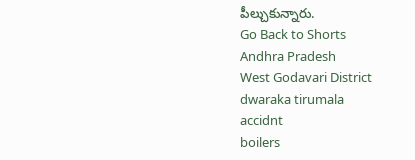పీల్చుకున్నారు.
Go Back to Shorts
Andhra Pradesh
West Godavari District
dwaraka tirumala
accidnt
boilers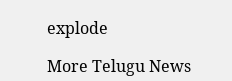explode

More Telugu News